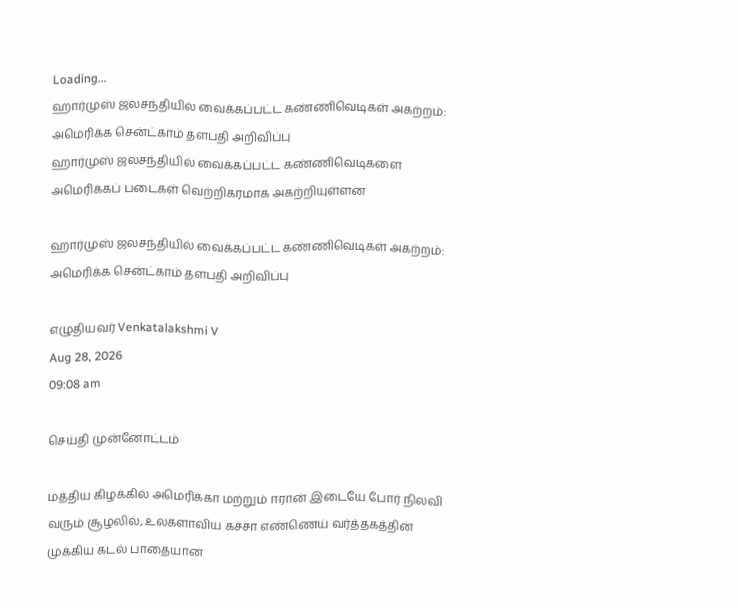Loading...
ஹார்முஸ் ஜலசந்தியில் வைக்கப்பட்ட கண்ணிவெடிகள் அகற்றம்: அமெரிக்க சென்ட்காம் தளபதி அறிவிப்பு
ஹார்முஸ் ஜலசந்தியில் வைக்கப்பட்ட கண்ணிவெடிகளை அமெரிக்கப் படைகள் வெற்றிகரமாக அகற்றியுள்ளன

ஹார்முஸ் ஜலசந்தியில் வைக்கப்பட்ட கண்ணிவெடிகள் அகற்றம்: அமெரிக்க சென்ட்காம் தளபதி அறிவிப்பு

எழுதியவர் Venkatalakshmi V
Aug 28, 2026
09:08 am

செய்தி முன்னோட்டம்

மத்திய கிழக்கில் அமெரிக்கா மற்றும் ஈரான் இடையே போர் நிலவி வரும் சூழலில், உலகளாவிய கச்சா எண்ணெய் வர்த்தகத்தின் முக்கிய கடல் பாதையான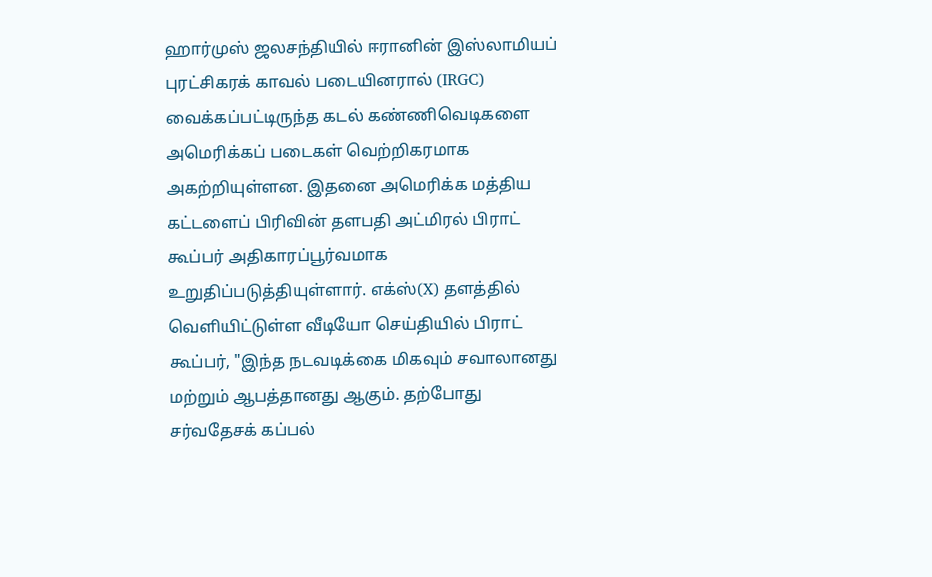ஹார்முஸ் ஜலசந்தியில் ஈரானின் இஸ்லாமியப் புரட்சிகரக் காவல் படையினரால் (IRGC) வைக்கப்பட்டிருந்த கடல் கண்ணிவெடிகளை அமெரிக்கப் படைகள் வெற்றிகரமாக அகற்றியுள்ளன. இதனை அமெரிக்க மத்திய கட்டளைப் பிரிவின் தளபதி அட்மிரல் பிராட் கூப்பர் அதிகாரப்பூர்வமாக உறுதிப்படுத்தியுள்ளார். எக்ஸ்(X) தளத்தில் வெளியிட்டுள்ள வீடியோ செய்தியில் பிராட் கூப்பர், "இந்த நடவடிக்கை மிகவும் சவாலானது மற்றும் ஆபத்தானது ஆகும். தற்போது சர்வதேசக் கப்பல்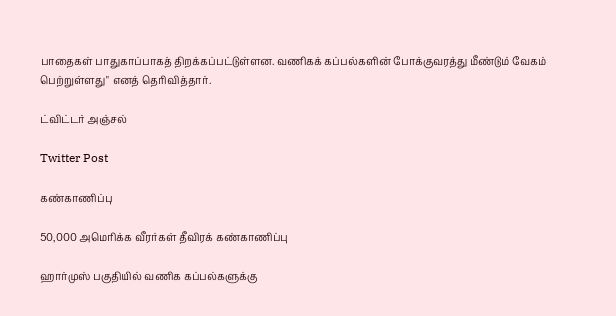பாதைகள் பாதுகாப்பாகத் திறக்கப்பட்டுள்ளன. வணிகக் கப்பல்களின் போக்குவரத்து மீண்டும் வேகம் பெற்றுள்ளது" எனத் தெரிவித்தார்.

ட்விட்டர் அஞ்சல்

Twitter Post

கண்காணிப்பு

50,000 அமெரிக்க வீரர்கள் தீவிரக் கண்காணிப்பு

ஹார்முஸ் பகுதியில் வணிக கப்பல்களுக்கு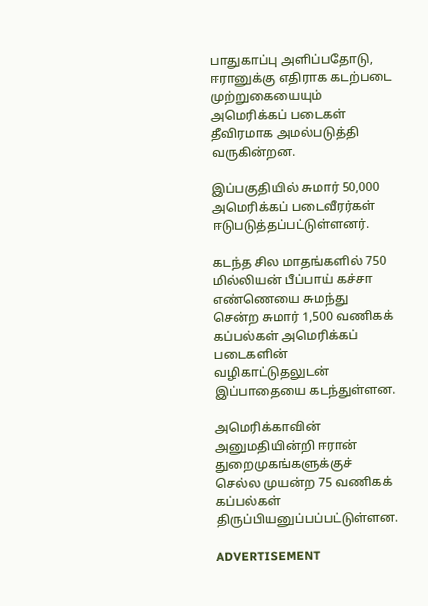பாதுகாப்பு அளிப்பதோடு, ஈரானுக்கு எதிராக கடற்படை முற்றுகையையும் அமெரிக்கப் படைகள் தீவிரமாக அமல்படுத்தி வருகின்றன.

இப்பகுதியில் சுமார் 50,000 அமெரிக்கப் படைவீரர்கள் ஈடுபடுத்தப்பட்டுள்ளனர்.

கடந்த சில மாதங்களில் 750 மில்லியன் பீப்பாய் கச்சா எண்ணெயை சுமந்து சென்ற சுமார் 1,500 வணிகக் கப்பல்கள் அமெரிக்கப் படைகளின் வழிகாட்டுதலுடன் இப்பாதையை கடந்துள்ளன.

அமெரிக்காவின் அனுமதியின்றி ஈரான் துறைமுகங்களுக்குச் செல்ல முயன்ற 75 வணிகக் கப்பல்கள் திருப்பியனுப்பப்பட்டுள்ளன.

ADVERTISEMENT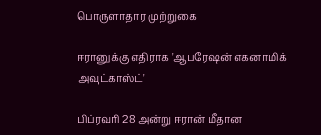பொருளாதார முற்றுகை

ஈரானுக்கு எதிராக 'ஆபரேஷன் எகனாமிக் அவுட்காஸ்ட்'

பிப்ரவரி 28 அன்று ஈரான் மீதான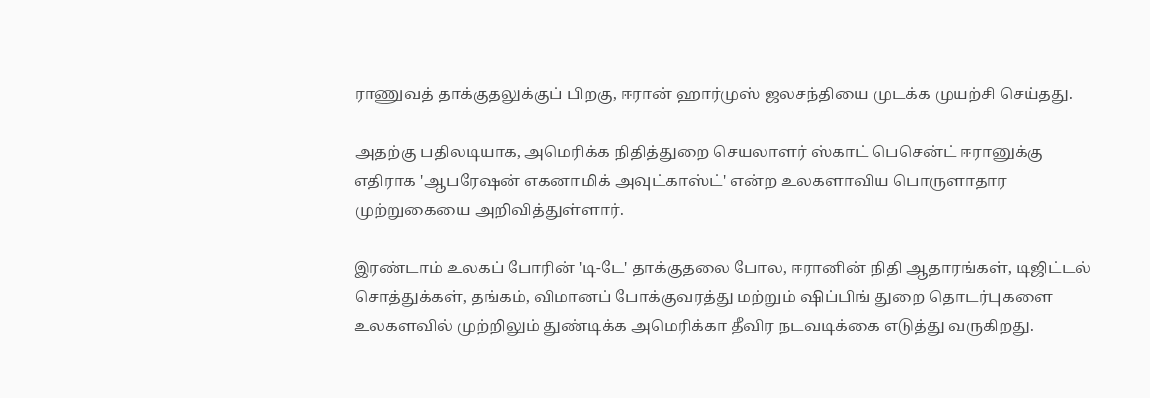ராணுவத் தாக்குதலுக்குப் பிறகு, ஈரான் ஹார்முஸ் ஜலசந்தியை முடக்க முயற்சி செய்தது.

அதற்கு பதிலடியாக, அமெரிக்க நிதித்துறை செயலாளர் ஸ்காட் பெசென்ட் ஈரானுக்கு எதிராக 'ஆபரேஷன் எகனாமிக் அவுட்காஸ்ட்' என்ற உலகளாவிய பொருளாதார முற்றுகையை அறிவித்துள்ளார்.

இரண்டாம் உலகப் போரின் 'டி-டே' தாக்குதலை போல, ஈரானின் நிதி ஆதாரங்கள், டிஜிட்டல் சொத்துக்கள், தங்கம், விமானப் போக்குவரத்து மற்றும் ஷிப்பிங் துறை தொடர்புகளை உலகளவில் முற்றிலும் துண்டிக்க அமெரிக்கா தீவிர நடவடிக்கை எடுத்து வருகிறது.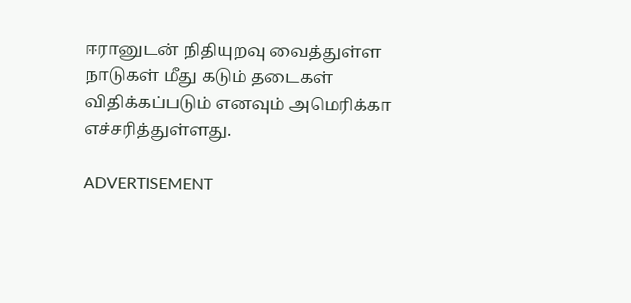ஈரானுடன் நிதியுறவு வைத்துள்ள நாடுகள் மீது கடும் தடைகள் விதிக்கப்படும் எனவும் அமெரிக்கா எச்சரித்துள்ளது.

ADVERTISEMENT